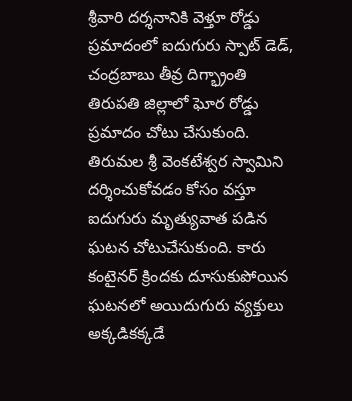శ్రీవారి దర్శనానికి వెళ్తూ రోడ్డు ప్రమాదంలో ఐదుగురు స్పాట్ డెడ్, చంద్రబాబు తీవ్ర దిగ్భ్రాంతి
తిరుపతి జిల్లాలో ఘోర రోడ్డు ప్రమాదం చోటు చేసుకుంది. తిరుమల శ్రీ వెంకటేశ్వర స్వామిని దర్శించుకోవడం కోసం వస్తూ ఐదుగురు మృత్యువాత పడిన ఘటన చోటుచేసుకుంది. కారు కంటైనర్ క్రిందకు దూసుకుపోయిన ఘటనలో అయిదుగురు వ్యక్తులు అక్కడికక్కడే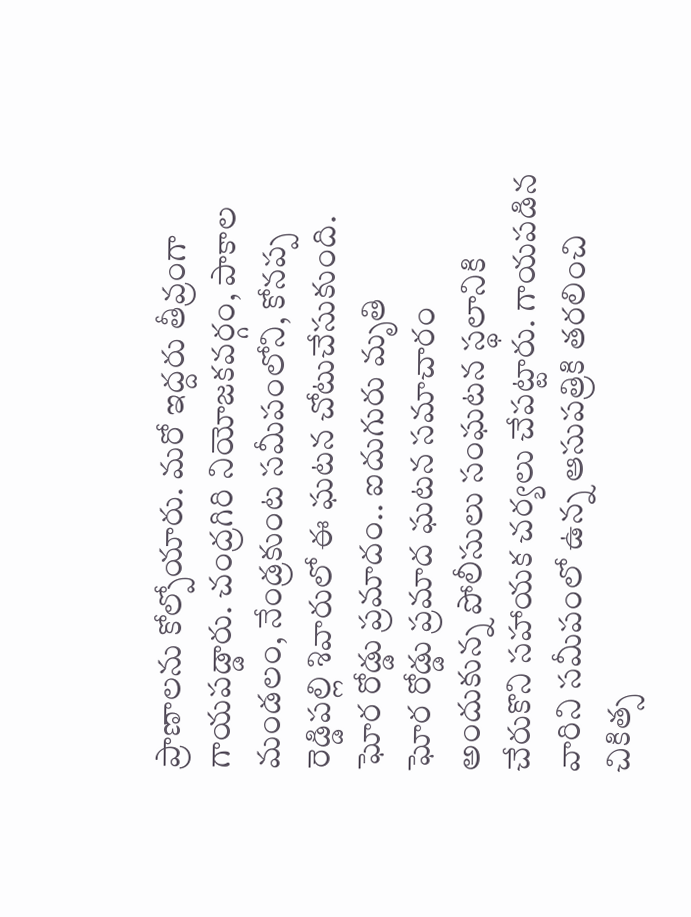ప్రాణాలను కోల్పోయారు. మరో ఇద్దరు తీవ్రంగా గాయపడ్డారు. చంద్రగిరి నియోజకవర్గం, పాకాల మండలం, నేండ్రకుంట సమీపంలోని, కోనప్ప రెడ్డిపల్లి శివారులో ఈ ఘటన చోటుచేసుకుంది.
ఘోర రోడ్డు ప్రమాదం.. ఐదుగురు మృతి
ఘోర రోడ్డు ప్రమాద ఘటన సమాచారం అందుకున్న పోలీసులు సంఘటన స్థలానికి చేరుకొని సహాయక చర్యలు చేపట్టారు. గాయపడిన వారిని సమీపంలో ఉన్న ఆసుపత్రికి తరలించి చికిత్స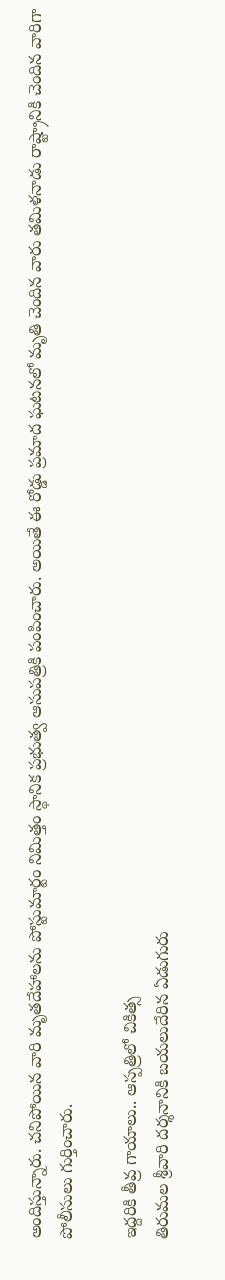అందిస్తున్నారు. చనిపోయిన వారి మృతదేహాలను పోస్టుమార్టం నిమిత్తం స్థానిక ప్రభుత్వ ఆసుపత్రికి పంపించారు. అయితే ఈ రోడ్డు ప్రమాద ఘటనలో మృతి చెందిన వారు తమిళనాడు రాష్ట్రానికి చెందిన వారిగా పోలీసులు గుర్తించారు.

ఇద్దరికి తీవ్ర గాయాలు.. ఆస్పత్రిలో చికిత్స
తిరుమల శ్రీవారి దర్శనానికి బయలుదేరిన ఏడుగురు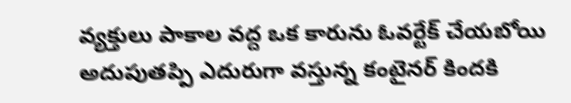వ్యక్తులు పాకాల వద్ద ఒక కారును ఓవర్టేక్ చేయబోయి అదుపుతప్పి ఎదురుగా వస్తున్న కంటైనర్ కిందకి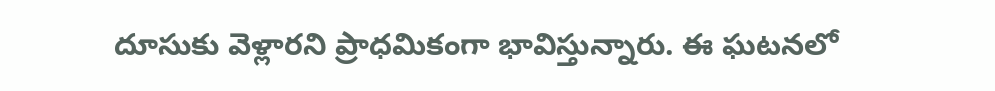దూసుకు వెళ్లారని ప్రాధమికంగా భావిస్తున్నారు. ఈ ఘటనలో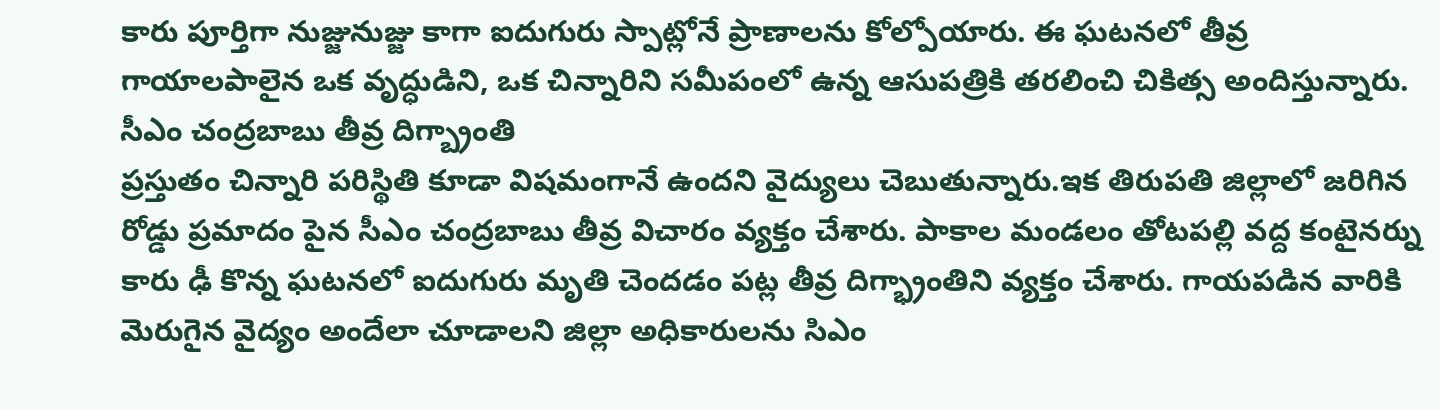కారు పూర్తిగా నుజ్జునుజ్జు కాగా ఐదుగురు స్పాట్లోనే ప్రాణాలను కోల్పోయారు. ఈ ఘటనలో తీవ్ర గాయాలపాలైన ఒక వృద్ధుడిని, ఒక చిన్నారిని సమీపంలో ఉన్న ఆసుపత్రికి తరలించి చికిత్స అందిస్తున్నారు.
సీఎం చంద్రబాబు తీవ్ర దిగ్బ్రాంతి
ప్రస్తుతం చిన్నారి పరిస్థితి కూడా విషమంగానే ఉందని వైద్యులు చెబుతున్నారు.ఇక తిరుపతి జిల్లాలో జరిగిన రోడ్డు ప్రమాదం పైన సీఎం చంద్రబాబు తీవ్ర విచారం వ్యక్తం చేశారు. పాకాల మండలం తోటపల్లి వద్ద కంటైనర్ను కారు ఢీ కొన్న ఘటనలో ఐదుగురు మృతి చెందడం పట్ల తీవ్ర దిగ్భ్రాంతిని వ్యక్తం చేశారు. గాయపడిన వారికి మెరుగైన వైద్యం అందేలా చూడాలని జిల్లా అధికారులను సిఎం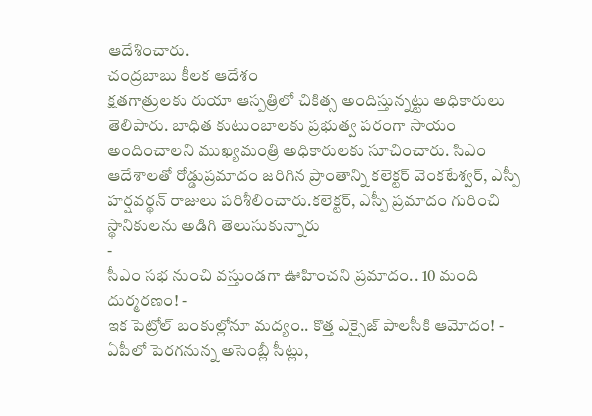ఆదేశించారు.
చంద్రబాబు కీలక ఆదేశం
క్షతగాత్రులకు రుయా ఆస్పత్రిలో చికిత్స అందిస్తున్నట్టు అధికారులు తెలిపారు. బాధిత కుటుంబాలకు ప్రభుత్వ పరంగా సాయం అందించాలని ముఖ్యమంత్రి అధికారులకు సూచించారు. సిఎం ఆదేశాలతో రోడ్డుప్రమాదం జరిగిన ప్రాంతాన్ని కలెక్టర్ వెంకటేశ్వర్, ఎస్పీ హర్షవర్థన్ రాజులు పరిశీలించారు.కలెక్టర్, ఎస్పీ ప్రమాదం గురించి స్థానికులను అడిగి తెలుసుకున్నారు
-
సీఎం సభ నుంచి వస్తుండగా ఊహించని ప్రమాదం.. 10 మంది దుర్మరణం! -
ఇక పెట్రోల్ బంకుల్లోనూ మద్యం.. కొత్త ఎక్సైజ్ పాలసీకి ఆమోదం! -
ఏపీలో పెరగనున్న అసెంబ్లీ సీట్లు,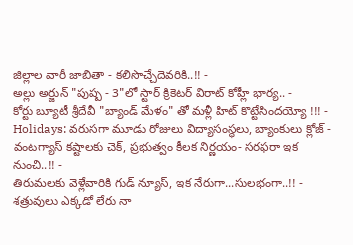జిల్లాల వారీ జాబితా - కలిసొచ్చేదెవరికి..!! -
అల్లు అర్జున్ "పుష్ప - 3"లో స్టార్ క్రికెటర్ విరాట్ కోహ్లీ భార్య.. -
కోర్టు బ్యూటీ శ్రీదేవీ "బ్యాండ్ మేళం" తో మళ్లీ హిట్ కొట్టేసిందయ్యో !!! -
Holidays: వరుసగా మూడు రోజులు విద్యాసంస్థలు, బ్యాంకులు క్లోజ్ -
వంటగ్యాస్ కష్టాలకు చెక్, ప్రభుత్వం కీలక నిర్ణయం- సరఫరా ఇక నుంచి..!! -
తిరుమలకు వెళ్లేవారికి గుడ్ న్యూస్, ఇక నేరుగా...సులభంగా..!! -
శత్రువులు ఎక్కడో లేరు నా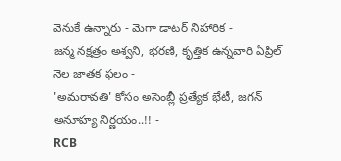వెనుకే ఉన్నారు - మెగా డాటర్ నిహారిక -
జన్మ నక్షత్రం అశ్వని, భరణి, కృత్తిక ఉన్నవారి ఏప్రిల్ నెల జాతక ఫలం -
'అమరావతి' కోసం అసెంబ్లీ ప్రత్యేక భేటీ, జగన్ అనూహ్య నిర్ణయం..!! -
RCB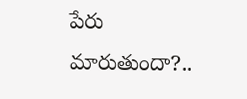పేరు మారుతుందా?..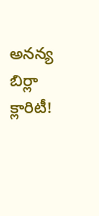అనన్య బిర్లా క్లారిటీ!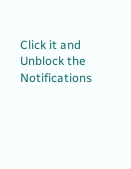Click it and Unblock the Notifications